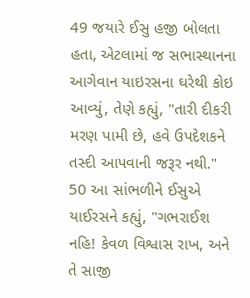49 જયારે ઈસુ હજી બોલતા હતા, એટલામાં જ સભાસ્થાનના આગેવાન યાઇરસના ઘરેથી કોઇ આવ્યું, તેણે કહ્યું, "તારી દીકરી મરણ પામી છે, હવે ઉપદેશકને તસ્દી આપવાની જરૂર નથી."
50 આ સાંભળીને ઈસુએ યાઈરસને કહ્યું, "ગભરાઈશ નહિ! કેવળ વિશ્વાસ રાખ, અને તે સાજી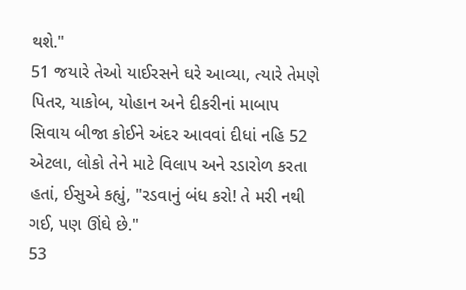થશે."
51 જયારે તેઓ યાઈરસને ઘરે આવ્યા, ત્યારે તેમણે પિતર, યાકોબ, યોહાન અને દીકરીનાં માબાપ સિવાય બીજા કોઈને અંદર આવવાં દીધાં નહિ 52 એટલા, લોકો તેને માટે વિલાપ અને રડારોળ કરતા હતાં, ઈસુએ કહ્યું, "રડવાનું બંધ કરો! તે મરી નથી ગઈ, પણ ઊંઘે છે."
53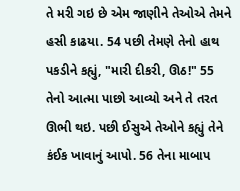તે મરી ગઇ છે એમ જાણીને તેઓએ તેમને હસી કાઢયા. 54 પછી તેમણે તેનો હાથ પકડીને કહ્યું, "મારી દીકરી, ઊઠ!" 55 તેનો આત્મા પાછો આવ્યો અને તે તરત ઊભી થઇ. પછી ઈસુએ તેઓને કહ્યું તેને કંઈક ખાવાનું આપો. 56 તેના માબાપ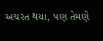અચરત થયા, પણ તેમણે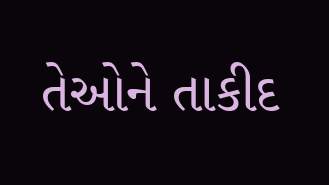તેઓને તાકીદ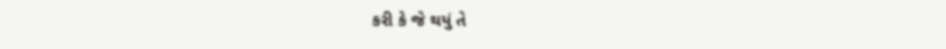કરી કે જે થયું તે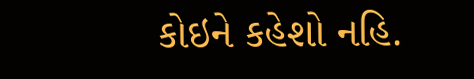કોઇને કહેશો નહિ.